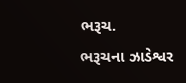ભરૂચ.
ભરૂચના ઝાડેશ્વર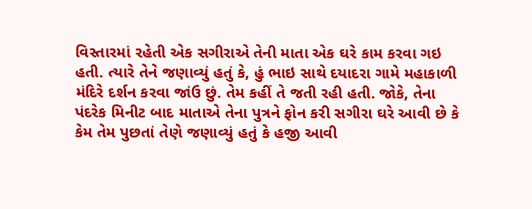વિસ્તારમાં રહેતી એક સગીરાએ તેની માતા એક ઘરે કામ કરવા ગઇ હતી. ત્યારે તેને જણાવ્યું હતું કે, હું ભાઇ સાથે દયાદરા ગામે મહાકાળી મંદિરે દર્શન કરવા જાંઉ છું. તેમ કહીં તે જતી રહી હતી. જોકે, તેના પંદરેક મિનીટ બાદ માતાએ તેના પુત્રને ફોન કરી સગીરા ઘરે આવી છે કે કેમ તેમ પુછતાં તેણે જણાવ્યું હતું કે હજી આવી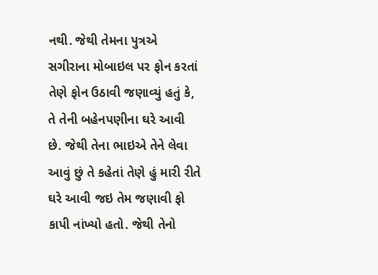નથી. જેથી તેમના પુત્રએ સગીરાના મોબાઇલ પર ફોન કરતાં તેણે ફોન ઉઠાવી જણાવ્યું હતું કે, તે તેની બહેનપણીના ઘરે આવી છે. જેથી તેના ભાઇએ તેને લેવા આવું છું તે કહેતાં તેણે હું મારી રીતે ઘરે આવી જઇ તેમ જણાવી ફો કાપી નાંખ્યો હતો. જેથી તેનો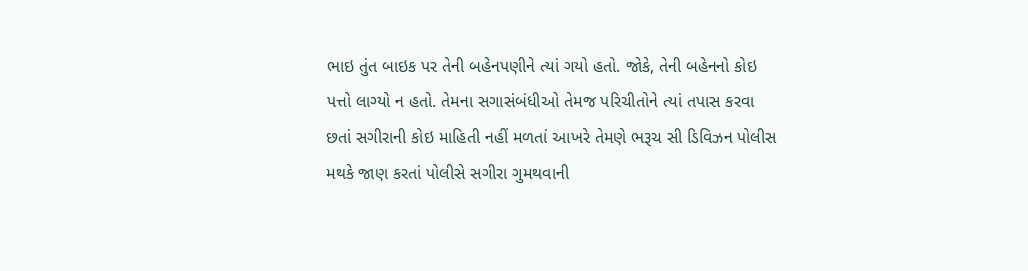ભાઇ તુંત બાઇક પર તેની બહેનપણીને ત્યાં ગયો હતો. જોકે, તેની બહેનનો કોઇ પત્તો લાગ્યો ન હતો. તેમના સગાસંબંધીઓ તેમજ પરિચીતોને ત્યાં તપાસ કરવા છતાં સગીરાની કોઇ માહિતી નહીં મળતાં આખરે તેમણે ભરૂચ સી ડિવિઝન પોલીસ મથકે જાણ કરતાં પોલીસે સગીરા ગુમથવાની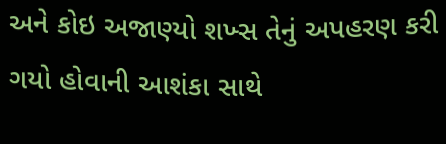અને કોઇ અજાણ્યો શખ્સ તેનું અપહરણ કરી ગયો હોવાની આશંકા સાથે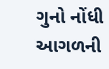ગુનો નોંધી આગળની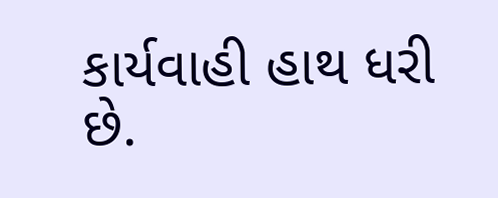કાર્યવાહી હાથ ધરી છે.